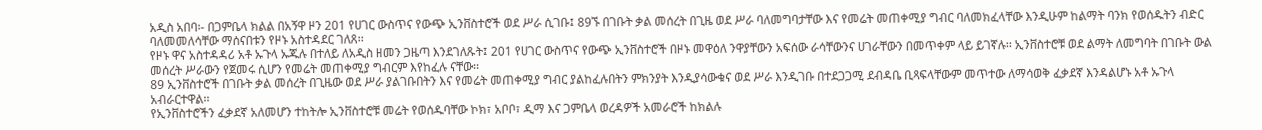አዲስ አበባ፡- በጋምቤላ ክልል በአኝዋ ዞን 201 የሀገር ውስጥና የውጭ ኢንቨስተሮች ወደ ሥራ ሲገቡ፤ 89ኙ በገቡት ቃል መሰረት በጊዜ ወደ ሥራ ባለመግባታቸው እና የመሬት መጠቀሚያ ግብር ባለመክፈላቸው እንዲሁም ከልማት ባንክ የወሰዱትን ብድር ባለመመለሳቸው ማሰናበቱን የዞኑ አስተዳደር ገለጸ፡፡
የዞኑ ዋና አስተዳዳሪ አቶ ኡጉላ ኡጁሉ በተለይ ለአዲስ ዘመን ጋዜጣ እንደገለጹት፤ 201 የሀገር ውስጥና የውጭ ኢንቨስተሮች በዞኑ መዋዕለ ንዋያቸውን አፍሰው ራሳቸውንና ሀገራቸውን በመጥቀም ላይ ይገኛሉ፡፡ ኢንቨስተሮቹ ወደ ልማት ለመግባት በገቡት ውል መሰረት ሥራውን የጀመሩ ሲሆን የመሬት መጠቀሚያ ግብርም እየከፈሉ ናቸው፡፡
89 ኢንቨስተሮች በገቡት ቃል መሰረት በጊዜው ወደ ሥራ ያልገቡበትን እና የመሬት መጠቀሚያ ግብር ያልከፈሉበትን ምክንያት እንዲያሳውቁና ወደ ሥራ እንዲገቡ በተደጋጋሚ ደብዳቤ ቢጻፍላቸውም መጥተው ለማሳወቅ ፈቃደኛ እንዳልሆኑ አቶ ኡጉላ አብራርተዋል፡፡
የኢንቨስተሮችን ፈቃደኛ አለመሆን ተከትሎ ኢንቨስተሮቹ መሬት የወሰዱባቸው ኮክ፣ አቦቦ፣ ዲማ እና ጋምቤላ ወረዳዎች አመራሮች ከክልሉ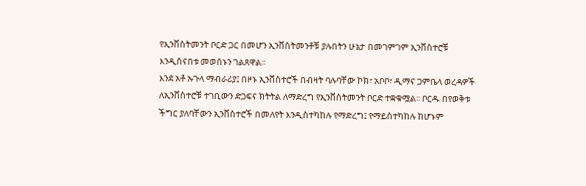የኢንቨስትመንት ቦርድ ጋር በመሆን ኢንቨስትመንቶቹ ያሉበትን ሁኔታ በመገምገም ኢንቨስተሮቹ እንዲሰናበቱ መወሰኑን ገልጸዋል፡፡
እንደ አቶ ኡጉላ ማብራሪያ፤ በዞኑ ኢንቨስተሮች በብዛት ባሉባቸው ኮክ፣ አቦቦ፣ ዲማና ጋምቤላ ወረዳዎች ለኢንቨስተሮቹ ተገቢውን ድጋፍና ክትትል ለማድረግ የኢንቨስትመንት ቦርድ ተቋቁሟል፡፡ ቦርዱ በየወቅቱ ችግር ያለባቸውን ኢንቨስተሮች በመለየት እንዲስተካከሉ የማድረግ፤ የማይስተካከሉ ከሆኑም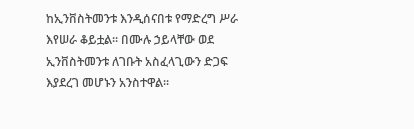ከኢንቨስትመንቱ እንዲሰናበቱ የማድረግ ሥራ እየሠራ ቆይቷል፡፡ በሙሉ ኃይላቸው ወደ ኢንቨስትመንቱ ለገቡት አስፈላጊውን ድጋፍ እያደረገ መሆኑን አንስተዋል፡፡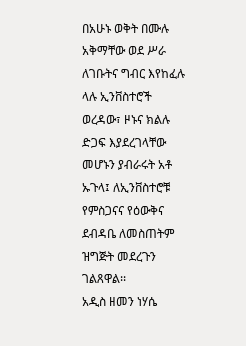በአሁኑ ወቅት በሙሉ አቅማቸው ወደ ሥራ ለገቡትና ግብር እየከፈሉ ላሉ ኢንቨስተሮች ወረዳው፣ ዞኑና ክልሉ ድጋፍ እያደረገላቸው መሆኑን ያብራሩት አቶ ኡጉላ፤ ለኢንቨስተሮቹ የምስጋናና የዕውቅና ደብዳቤ ለመስጠትም ዝግጅት መደረጉን ገልጸዋል፡፡
አዲስ ዘመን ነሃሴ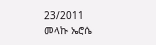23/2011
መላኩ ኤሮሴ